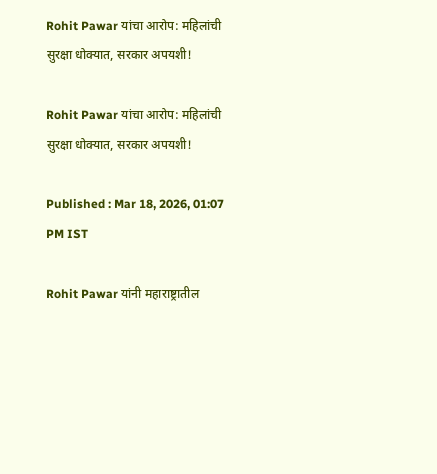Rohit Pawar यांचा आरोप: महिलांची सुरक्षा धोक्यात, सरकार अपयशी!

Rohit Pawar यांचा आरोप: महिलांची सुरक्षा धोक्यात, सरकार अपयशी!

Published : Mar 18, 2026, 01:07 PM IST

Rohit Pawar यांनी महाराष्ट्रातील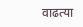वाढत्या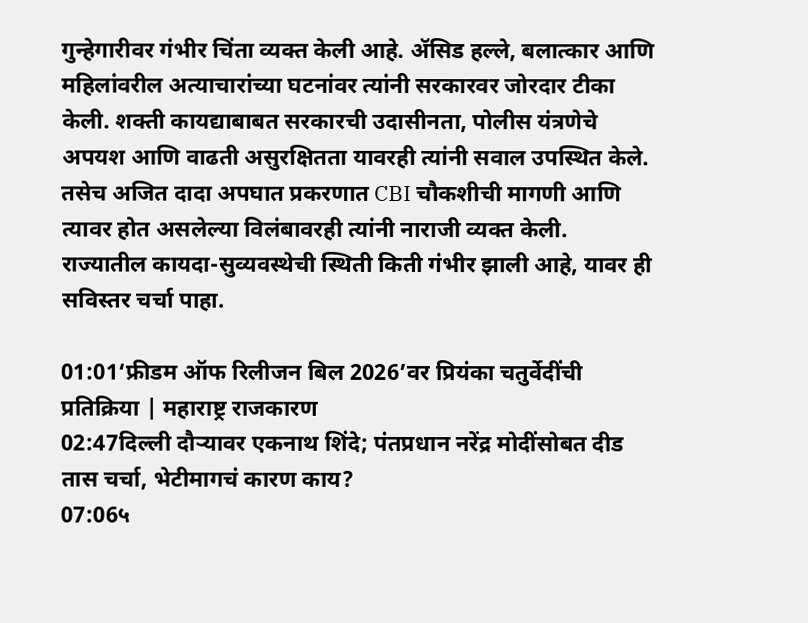गुन्हेगारीवर गंभीर चिंता व्यक्त केली आहे. ॲसिड हल्ले, बलात्कार आणि महिलांवरील अत्याचारांच्या घटनांवर त्यांनी सरकारवर जोरदार टीका केली. शक्ती कायद्याबाबत सरकारची उदासीनता, पोलीस यंत्रणेचे अपयश आणि वाढती असुरक्षितता यावरही त्यांनी सवाल उपस्थित केले. तसेच अजित दादा अपघात प्रकरणात CBI चौकशीची मागणी आणि त्यावर होत असलेल्या विलंबावरही त्यांनी नाराजी व्यक्त केली. राज्यातील कायदा-सुव्यवस्थेची स्थिती किती गंभीर झाली आहे, यावर ही सविस्तर चर्चा पाहा.

01:01‘फ्रीडम ऑफ रिलीजन बिल 2026’वर प्रियंका चतुर्वेदींची प्रतिक्रिया | महाराष्ट्र राजकारण
02:47दिल्ली दौऱ्यावर एकनाथ शिंदे; पंतप्रधान नरेंद्र मोदींसोबत दीड तास चर्चा, भेटीमागचं कारण काय?
07:06५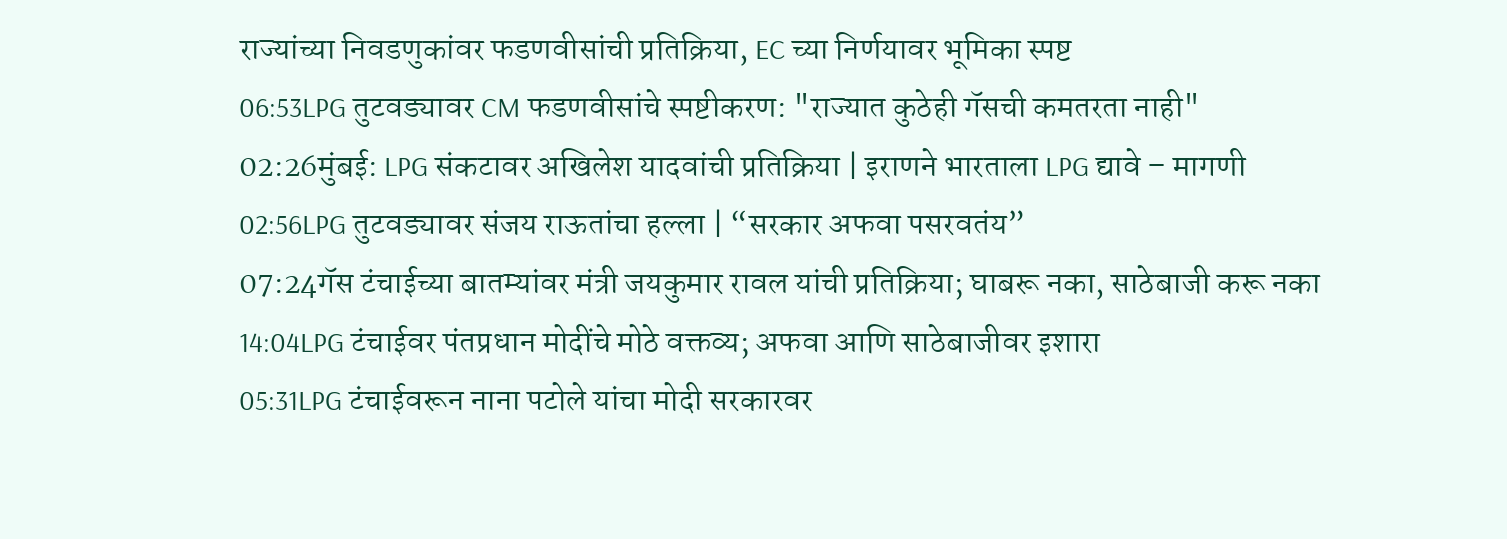राज्यांच्या निवडणुकांवर फडणवीसांची प्रतिक्रिया, EC च्या निर्णयावर भूमिका स्पष्ट
06:53LPG तुटवड्यावर CM फडणवीसांचे स्पष्टीकरण: "राज्यात कुठेही गॅसची कमतरता नाही"
02:26मुंबई: LPG संकटावर अखिलेश यादवांची प्रतिक्रिया | इराणने भारताला LPG द्यावे – मागणी
02:56LPG तुटवड्यावर संजय राऊतांचा हल्ला | “सरकार अफवा पसरवतंय”
07:24गॅस टंचाईच्या बातम्यांवर मंत्री जयकुमार रावल यांची प्रतिक्रिया; घाबरू नका, साठेबाजी करू नका
14:04LPG टंचाईवर पंतप्रधान मोदींचे मोठे वक्तव्य; अफवा आणि साठेबाजीवर इशारा
05:31LPG टंचाईवरून नाना पटोले यांचा मोदी सरकारवर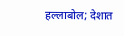हल्लाबोल; देशात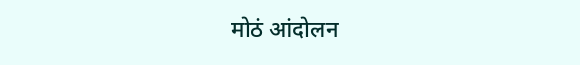मोठं आंदोलन